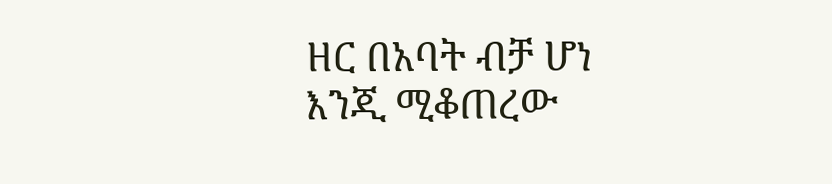ዘር በአባት ብቻ ሆነ እንጂ ሚቆጠረው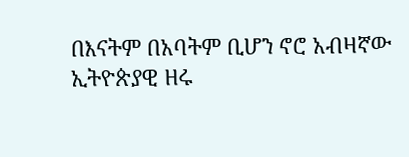በእናትም በአባትም ቢሆን ኖሮ አብዛኛው ኢትዮጵያዊ ዘሩ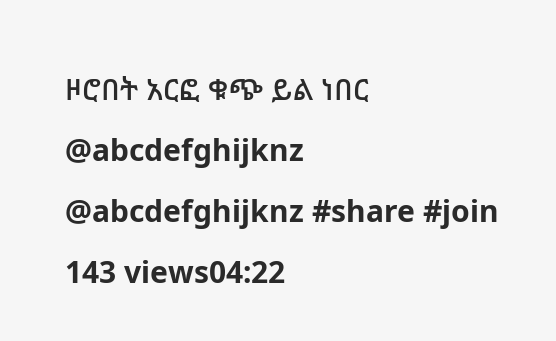ዞሮበት አርፎ ቁጭ ይል ነበር @abcdefghijknz @abcdefghijknz #share #join 143 views04:22